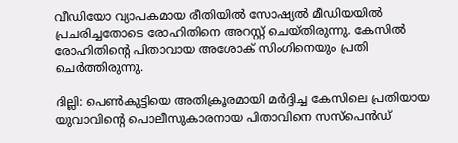വീഡിയോ വ്യാപകമായ രീതിയിൽ സോഷ്യൽ മീഡിയയിൽ പ്രചരിച്ചതോടെ രോഹിതിനെ അറസ്റ്റ് ചെയ്തിരുന്നു. കേസിൽ രോഹിതിന്റെ പിതാവായ അശോക് സിംഗിനെയും പ്രതി ചെർത്തിരുന്നു.

ദില്ലി: പെൺകുട്ടിയെ അതിക്രൂരമായി മർദ്ദിച്ച കേസിലെ പ്രതിയായ യുവാവിന്റെ പൊലീസുകാരനായ പിതാവിനെ സസ്പെൻഡ്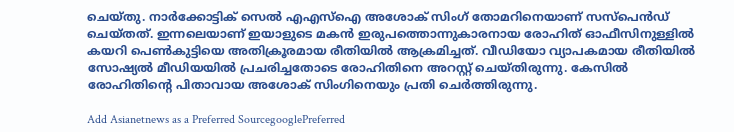ചെയ്തു. നാര്‍ക്കോട്ടിക് സെല്‍ എഎസ്‌ഐ അശോക് സിംഗ് തോമറിനെയാണ് സസ്‌പെന്‍ഡ് ചെയ്തത്. ഇന്നലെയാണ് ഇയാളുടെ മകൻ ഇരുപത്തൊന്നുകാരനായ രോഹിത് ഓഫീസിനുള്ളിൽ കയറി പെൺകുട്ടിയെ അതിക്രൂരമായ രീതിയിൽ ആക്രമിച്ചത്. വീഡിയോ വ്യാപകമായ രീതിയിൽ സോഷ്യൽ മീഡിയയിൽ പ്രചരിച്ചതോടെ രോഹിതിനെ അറസ്റ്റ് ചെയ്തിരുന്നു. കേസിൽ രോഹിതിന്റെ പിതാവായ അശോക് സിംഗിനെയും പ്രതി ചെർത്തിരുന്നു.

Add Asianetnews as a Preferred SourcegooglePreferred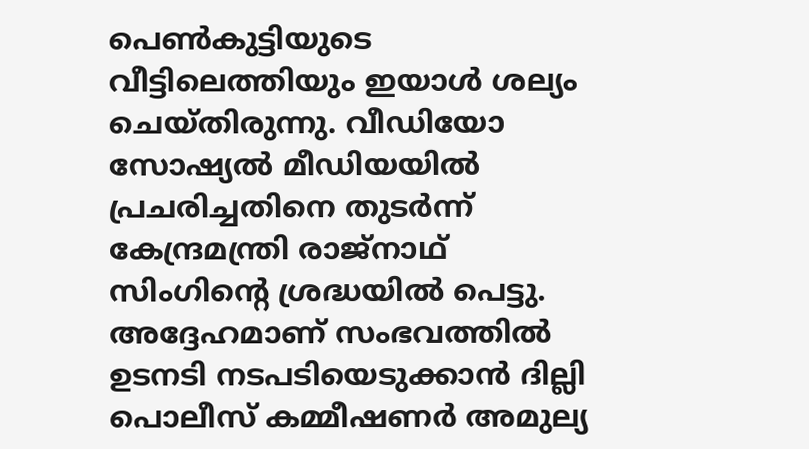പെണ്‍കുട്ടിയുടെ വീട്ടിലെത്തിയും ഇയാള്‍ ശല്യം ചെയ്തിരുന്നു. വീഡിയോ സോഷ്യൽ മീഡിയയിൽ പ്രചരിച്ചതിനെ തുടർന്ന് കേന്ദ്രമന്ത്രി രാജ്നാഥ് സിംഗിന്റെ ശ്രദ്ധയിൽ പെട്ടു. അദ്ദേഹമാണ് സംഭവത്തിൽ ഉടനടി നടപടിയെടുക്കാൻ ദില്ലി പൊലീസ് കമ്മീഷണർ അമുല്യ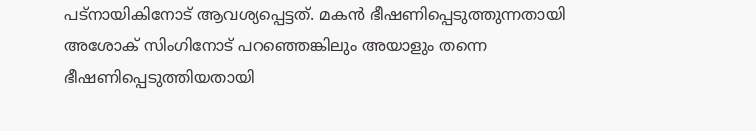പട്നായികിനോട് ആവശ്യപ്പെട്ടത്. മകൻ ഭീഷണിപ്പെടുത്തുന്നതായി അശോക് സിംഗിനോട് പറഞ്ഞെങ്കിലും അയാളും തന്നെ ഭീഷണിപ്പെടുത്തിയതായി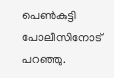പെൺകുട്ടി പോലീസിനോട് പറഞ്ഞു.